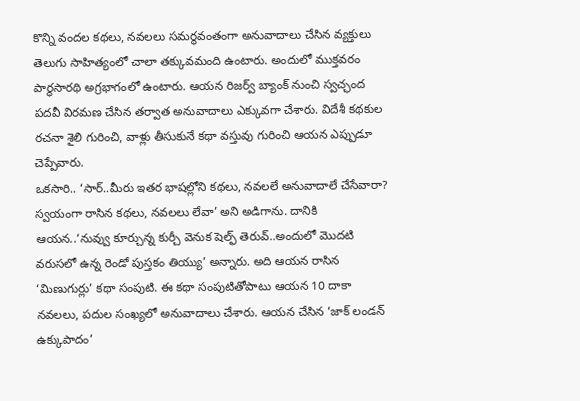కొన్ని వందల కథలు, నవలలు సమర్థవంతంగా అనువాదాలు చేసిన వ్యక్తులు తెలుగు సాహిత్యంలో చాలా తక్కువమంది ఉంటారు. అందులో ముక్తవరం పార్థసారథి అగ్రభాగంలో ఉంటారు. ఆయన రిజర్వ్ బ్యాంక్ నుంచి స్వచ్ఛంద పదవీ విరమణ చేసిన తర్వాత అనువాదాలు ఎక్కువగా చేశారు. విదేశీ కథకుల రచనా శైలి గురించి, వాళ్లు తీసుకునే కథా వస్తువు గురించి ఆయన ఎప్పుడూ చెప్పేవారు.
ఒకసారి.. ‘సార్..మీరు ఇతర భాషల్లోని కథలు, నవలలే అనువాదాలే చేసేవారా? స్వయంగా రాసిన కథలు, నవలలు లేవా’ అని అడిగాను. దానికి ఆయన..‘నువ్వు కూర్చున్న కుర్చీ వెనుక షెల్ఫ్ తెరువ్..అందులో మొదటి వరుసలో ఉన్న రెండో పుస్తకం తియ్యు’ అన్నారు. అది ఆయన రాసిన ‘మిణుగుర్లు’ కథా సంపుటి. ఈ కథా సంపుటితోపాటు ఆయన 10 దాకా నవలలు, పదుల సంఖ్యలో అనువాదాలు చేశారు. ఆయన చేసిన ‘జాక్ లండన్ ఉక్కుపాదం’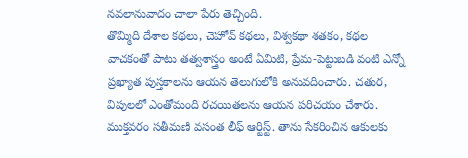నవలానువాదం చాలా పేరు తెచ్చింది.
తొమ్మిది దేశాల కథలు, చెహోవ్ కథలు, విశ్వకథా శతకం, కథల వాచకంతో పాటు తత్వశాస్త్రం అంటే ఏమిటి, ప్రేమ-పెట్టుబడి వంటి ఎన్నో ప్రఖ్యాత పుస్తకాలను ఆయన తెలుగులోకి అనువదించారు. చతుర, విపులలో ఎంతోమంది రచయితలను ఆయన పరిచయం చేశారు. ముక్తవరం సతీమణి వసంత లీఫ్ ఆర్టిస్ట్. తాను సేకరించిన ఆకులకు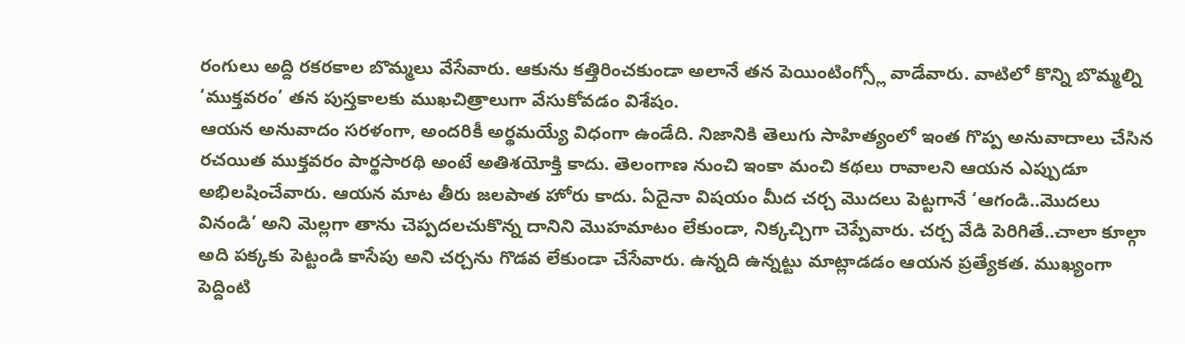రంగులు అద్ది రకరకాల బొమ్మలు వేసేవారు. ఆకును కత్తిరించకుండా అలానే తన పెయింటింగ్స్లో వాడేవారు. వాటిలో కొన్ని బొమ్మల్ని ‘ముక్తవరం’ తన పుస్తకాలకు ముఖచిత్రాలుగా వేసుకోవడం విశేషం.
ఆయన అనువాదం సరళంగా, అందరికీ అర్థమయ్యే విధంగా ఉండేది. నిజానికి తెలుగు సాహిత్యంలో ఇంత గొప్ప అనువాదాలు చేసిన రచయిత ముక్తవరం పార్థసారథి అంటే అతిశయోక్తి కాదు. తెలంగాణ నుంచి ఇంకా మంచి కథలు రావాలని ఆయన ఎప్పుడూ అభిలషించేవారు. ఆయన మాట తీరు జలపాత హోరు కాదు. ఏదైనా విషయం మీద చర్చ మొదలు పెట్టగానే ‘ఆగండి..మొదలు వినండి’ అని మెల్లగా తాను చెప్పదలచుకొన్న దానిని మొహమాటం లేకుండా, నిక్కచ్చిగా చెప్పేవారు. చర్చ వేడి పెరిగితే..చాలా కూల్గా అది పక్కకు పెట్టండి కాసేపు అని చర్చను గొడవ లేకుండా చేసేవారు. ఉన్నది ఉన్నట్టు మాట్లాడడం ఆయన ప్రత్యేకత. ముఖ్యంగా పెద్దింటి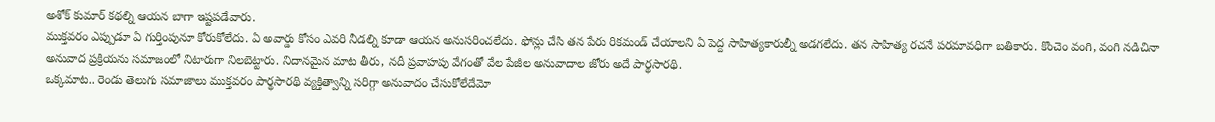అశోక్ కుమార్ కథల్ని ఆయన బాగా ఇష్టపడేవారు.
ముక్తవరం ఎప్పుడూ ఏ గుర్తింపునూ కోరుకోలేదు. ఏ అవార్డు కోసం ఎవరి నీడల్ని కూడా ఆయన అనుసరించలేదు. ఫోన్లు చేసి తన పేరు రికమండ్ చేయాలని ఏ పెద్ద సాహిత్యకారుల్నీ అడగలేదు. తన సాహిత్య రచనే పరమావధిగా బతికారు. కొంచెం వంగి, వంగి నడిచినా అనువాద ప్రక్రియను సమాజంలో నిటారుగా నిలబెట్టారు. నిదానమైన మాట తీరు, నదీ ప్రవాహపు వేగంతో వేల పేజీల అనువాదాల జోరు అదే పార్థసారథి.
ఒక్కమాట.. రెండు తెలుగు సమాజాలు ముక్తవరం పార్థసారథి వ్యక్తిత్వాన్ని సరిగ్గా అనువాదం చేసుకోలేదేమో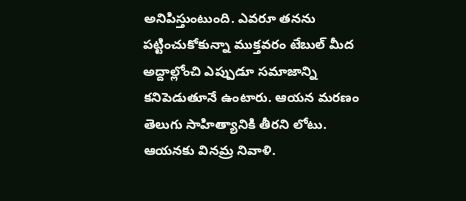అనిపిస్తుంటుంది. ఎవరూ తనను పట్టించుకోకున్నా ముక్తవరం టేబుల్ మీద అద్దాల్లోంచి ఎప్పుడూ సమాజాన్ని కనిపెడుతూనే ఉంటారు. ఆయన మరణం తెలుగు సాహిత్యానికి తీరని లోటు. ఆయనకు వినమ్ర నివాళి.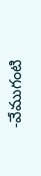-వేముగంటి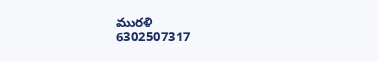మురళి
6302507317